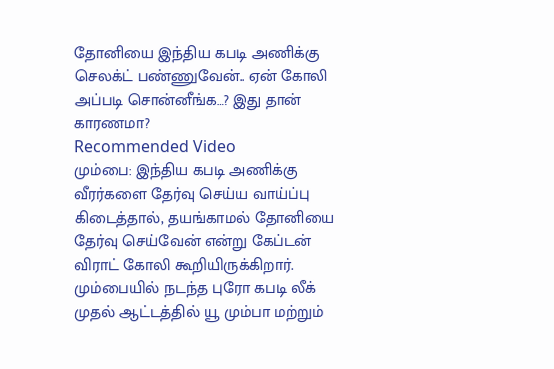தோனியை இந்திய கபடி அணிக்கு செலக்ட் பண்ணுவேன்.. ஏன் கோலி அப்படி சொன்னீங்க…? இது தான் காரணமா?
Recommended Video
மும்பை: இந்திய கபடி அணிக்கு வீரர்களை தேர்வு செய்ய வாய்ப்பு கிடைத்தால், தயங்காமல் தோனியை தேர்வு செய்வேன் என்று கேப்டன் விராட் கோலி கூறியிருக்கிறார்.
மும்பையில் நடந்த புரோ கபடி லீக் முதல் ஆட்டத்தில் யூ மும்பா மற்றும்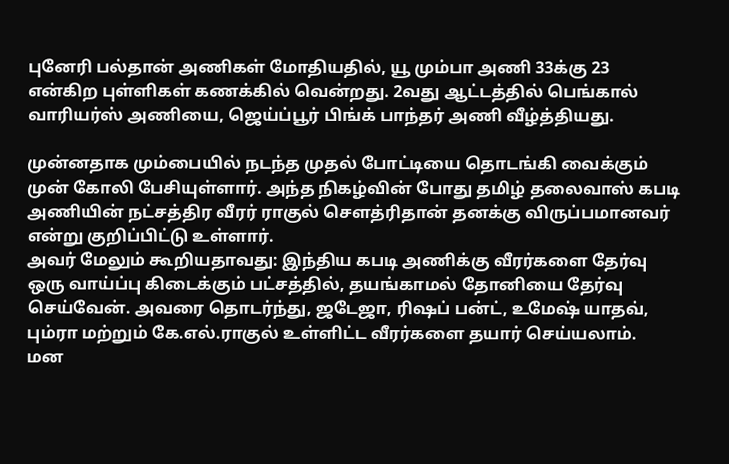புனேரி பல்தான் அணிகள் மோதியதில், யூ மும்பா அணி 33க்கு 23 என்கிற புள்ளிகள் கணக்கில் வென்றது. 2வது ஆட்டத்தில் பெங்கால் வாரியர்ஸ் அணியை, ஜெய்ப்பூர் பிங்க் பாந்தர் அணி வீழ்த்தியது.

முன்னதாக மும்பையில் நடந்த முதல் போட்டியை தொடங்கி வைக்கும் முன் கோலி பேசியுள்ளார். அந்த நிகழ்வின் போது தமிழ் தலைவாஸ் கபடி அணியின் நட்சத்திர வீரர் ராகுல் சௌத்ரிதான் தனக்கு விருப்பமானவர் என்று குறிப்பிட்டு உள்ளார்.
அவர் மேலும் கூறியதாவது: இந்திய கபடி அணிக்கு வீரர்களை தேர்வு ஒரு வாய்ப்பு கிடைக்கும் பட்சத்தில், தயங்காமல் தோனியை தேர்வு செய்வேன். அவரை தொடர்ந்து, ஜடேஜா, ரிஷப் பன்ட், உமேஷ் யாதவ், பும்ரா மற்றும் கே.எல்.ராகுல் உள்ளிட்ட வீரர்களை தயார் செய்யலாம்.
மன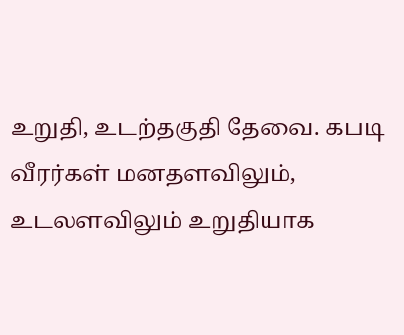உறுதி, உடற்தகுதி தேவை. கபடி வீரர்கள் மனதளவிலும், உடலளவிலும் உறுதியாக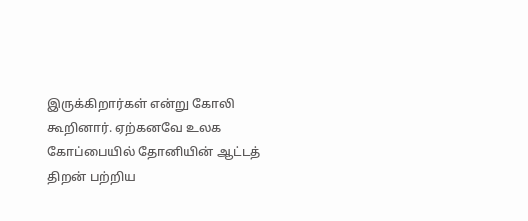இருக்கிறார்கள் என்று கோலி கூறினார். ஏற்கனவே உலக கோப்பையில் தோனியின் ஆட்டத் திறன் பற்றிய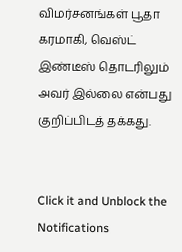விமர்சனங்கள் பூதா கரமாகி, வெஸ்ட் இண்டீஸ் தொடரிலும் அவர் இல்லை என்பது குறிப்பிடத் தக்கது.


Click it and Unblock the Notifications